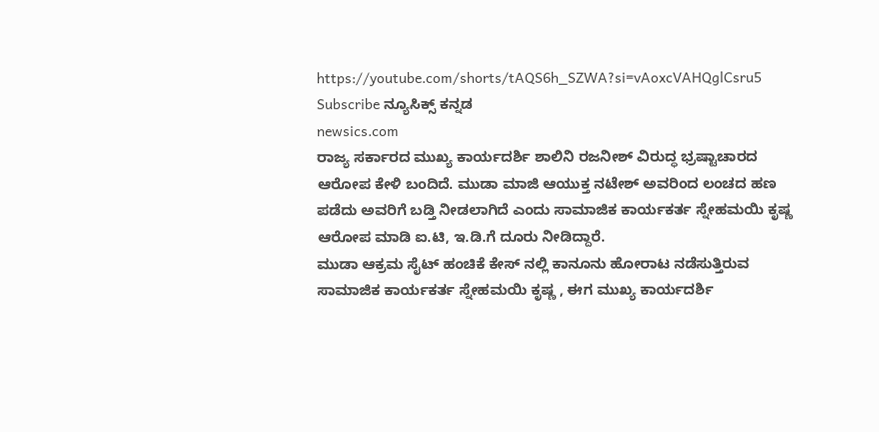https://youtube.com/shorts/tAQS6h_SZWA?si=vAoxcVAHQglCsru5
Subscribe ನ್ಯೂಸಿಕ್ಸ್ ಕನ್ನಡ
newsics.com
ರಾಜ್ಯ ಸರ್ಕಾರದ ಮುಖ್ಯ ಕಾರ್ಯದರ್ಶಿ ಶಾಲಿನಿ ರಜನೀಶ್ ವಿರುದ್ಧ ಭ್ರಷ್ಟಾಚಾರದ ಆರೋಪ ಕೇಳಿ ಬಂದಿದೆ. ಮುಡಾ ಮಾಜಿ ಆಯುಕ್ತ ನಟೇಶ್ ಅವರಿಂದ ಲಂಚದ ಹಣ ಪಡೆದು ಅವರಿಗೆ ಬಡ್ತಿ ನೀಡಲಾಗಿದೆ ಎಂದು ಸಾಮಾಜಿಕ ಕಾರ್ಯಕರ್ತ ಸ್ನೇಹಮಯಿ ಕೃಷ್ಣ ಆರೋಪ ಮಾಡಿ ಐ.ಟಿ, ಇ.ಡಿ.ಗೆ ದೂರು ನೀಡಿದ್ದಾರೆ.
ಮುಡಾ ಆಕ್ರಮ ಸೈಟ್ ಹಂಚಿಕೆ ಕೇಸ್ ನಲ್ಲಿ ಕಾನೂನು ಹೋರಾಟ ನಡೆಸುತ್ತಿರುವ ಸಾಮಾಜಿಕ ಕಾರ್ಯಕರ್ತ ಸ್ನೇಹಮಯಿ ಕೃಷ್ಣ , ಈಗ ಮುಖ್ಯ ಕಾರ್ಯದರ್ಶಿ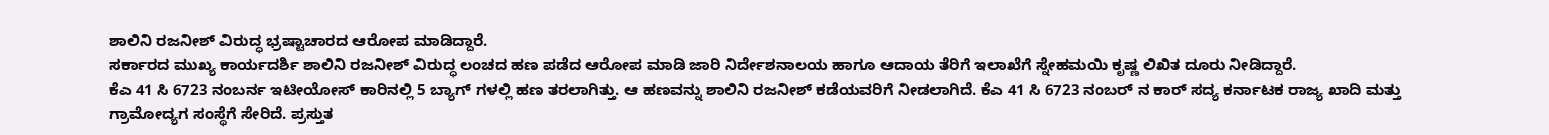ಶಾಲಿನಿ ರಜನೀಶ್ ವಿರುದ್ಧ ಭ್ರಷ್ಟಾಚಾರದ ಆರೋಪ ಮಾಡಿದ್ದಾರೆ.
ಸರ್ಕಾರದ ಮುಖ್ಯ ಕಾರ್ಯದರ್ಶಿ ಶಾಲಿನಿ ರಜನೀಶ್ ವಿರುದ್ಧ ಲಂಚದ ಹಣ ಪಡೆದ ಆರೋಪ ಮಾಡಿ ಜಾರಿ ನಿರ್ದೇಶನಾಲಯ ಹಾಗೂ ಆದಾಯ ತೆರಿಗೆ ಇಲಾಖೆಗೆ ಸ್ನೇಹಮಯಿ ಕೃಷ್ಣ ಲಿಖಿತ ದೂರು ನೀಡಿದ್ದಾರೆ.
ಕೆಎ 41 ಸಿ 6723 ನಂಬರ್ನ ಇಟೀಯೋಸ್ ಕಾರಿನಲ್ಲಿ 5 ಬ್ಯಾಗ್ ಗಳಲ್ಲಿ ಹಣ ತರಲಾಗಿತ್ತು. ಆ ಹಣವನ್ನು ಶಾಲಿನಿ ರಜನೀಶ್ ಕಡೆಯವರಿಗೆ ನೀಡಲಾಗಿದೆ. ಕೆಎ 41 ಸಿ 6723 ನಂಬರ್ ನ ಕಾರ್ ಸದ್ಯ ಕರ್ನಾಟಕ ರಾಜ್ಯ ಖಾದಿ ಮತ್ತು ಗ್ರಾಮೋದ್ಯಗ ಸಂಸ್ಥೆಗೆ ಸೇರಿದೆ. ಪ್ರಸ್ತುತ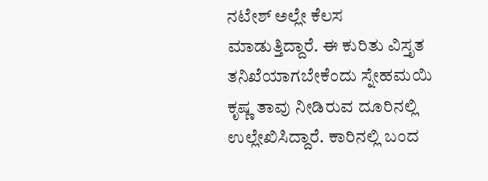ನಟೇಶ್ ಅಲ್ಲೇ ಕೆಲಸ ಮಾಡುತ್ತಿದ್ದಾರೆ. ಈ ಕುರಿತು ವಿಸ್ತೃತ ತನಿಖೆಯಾಗಬೇಕೆಂದು ಸ್ನೇಹಮಯಿ ಕೃಷ್ಣ ತಾವು ನೀಡಿರುವ ದೂರಿನಲ್ಲಿ ಉಲ್ಲೇಖಿಸಿದ್ದಾರೆ. ಕಾರಿನಲ್ಲಿ ಬಂದ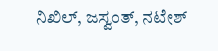ನಿಖಿಲ್, ಜಸ್ವಂತ್, ನಟೇಶ್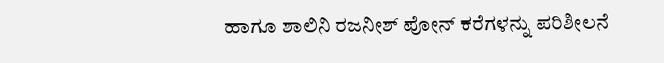ಹಾಗೂ ಶಾಲಿನಿ ರಜನೀಶ್ ಪೋನ್ ಕರೆಗಳನ್ನು ಪರಿಶೀಲನೆ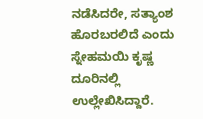ನಡೆಸಿದರೇ, ಸತ್ಯಾಂಶ ಹೊರಬರಲಿದೆ ಎಂದು ಸ್ನೇಹಮಯಿ ಕೃಷ್ಣ ದೂರಿನಲ್ಲಿ ಉಲ್ಲೇಖಿಸಿದ್ದಾರೆ.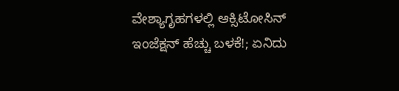ವೇಶ್ಯಾಗೃಹಗಳಲ್ಲಿ ಆಕ್ಸಿಟೋಸಿನ್ ಇಂಜೆಕ್ಷನ್ ಹೆಚ್ಚು ಬಳಕೆ!; ಏನಿದು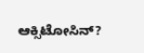ಆಕ್ಸಿಟೋಸಿನ್?